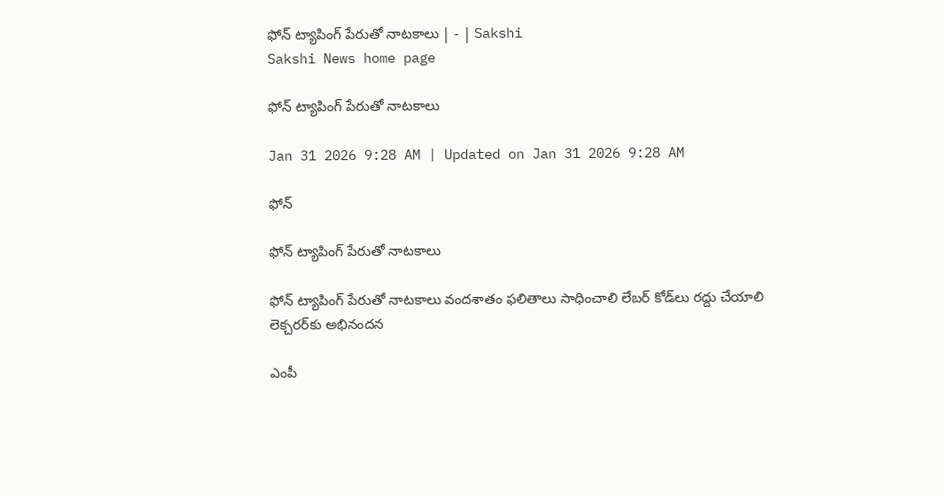ఫోన్‌ ట్యాపింగ్‌ పేరుతో నాటకాలు | - | Sakshi
Sakshi News home page

ఫోన్‌ ట్యాపింగ్‌ పేరుతో నాటకాలు

Jan 31 2026 9:28 AM | Updated on Jan 31 2026 9:28 AM

ఫోన్‌

ఫోన్‌ ట్యాపింగ్‌ పేరుతో నాటకాలు

ఫోన్‌ ట్యాపింగ్‌ పేరుతో నాటకాలు వందశాతం ఫలితాలు సాధించాలి లేబర్‌ కోడ్‌లు రద్దు చేయాలి లెక్చరర్‌కు అభినందన

ఎంపీ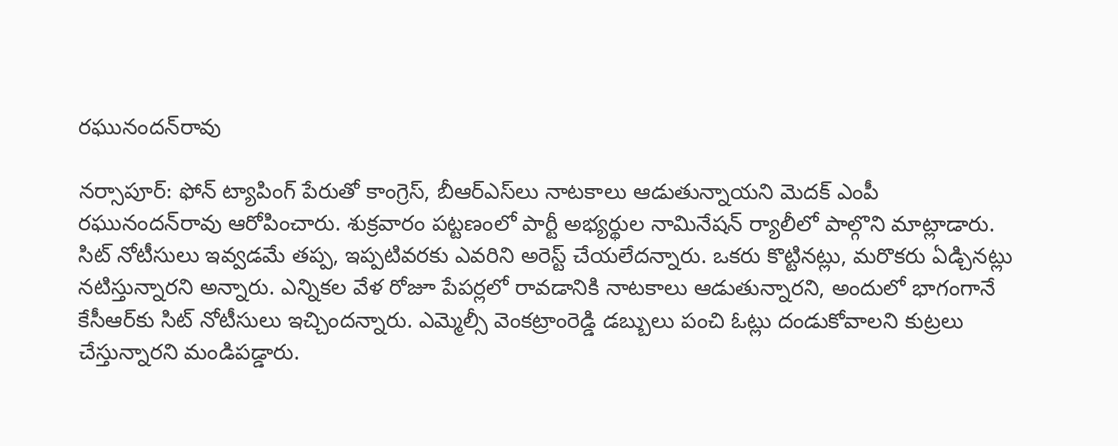రఘునందన్‌రావు

నర్సాపూర్‌: ఫోన్‌ ట్యాపింగ్‌ పేరుతో కాంగ్రెస్‌, బీఆర్‌ఎస్‌లు నాటకాలు ఆడుతున్నాయని మెదక్‌ ఎంపీ రఘునందన్‌రావు ఆరోపించారు. శుక్రవారం పట్టణంలో పార్టీ అభ్యర్థుల నామినేషన్‌ ర్యాలీలో పాల్గొని మాట్లాడారు. సిట్‌ నోటీసులు ఇవ్వడమే తప్ప, ఇప్పటివరకు ఎవరిని అరెస్ట్‌ చేయలేదన్నారు. ఒకరు కొట్టినట్లు, మరొకరు ఏడ్చినట్లు నటిస్తున్నారని అన్నారు. ఎన్నికల వేళ రోజూ పేపర్లలో రావడానికి నాటకాలు ఆడుతున్నారని, అందులో భాగంగానే కేసీఆర్‌కు సిట్‌ నోటీసులు ఇచ్చిందన్నారు. ఎమ్మెల్సీ వెంకట్రాంరెడ్డి డబ్బులు పంచి ఓట్లు దండుకోవాలని కుట్రలు చేస్తున్నారని మండిపడ్డారు.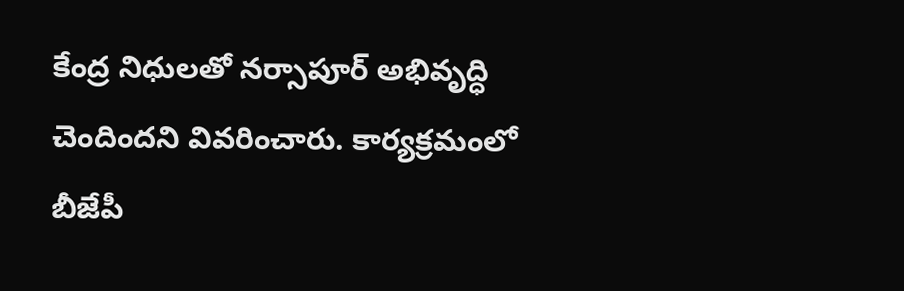కేంద్ర నిధులతో నర్సాపూర్‌ అభివృద్ధి చెందిందని వివరించారు. కార్యక్రమంలో బీజేపీ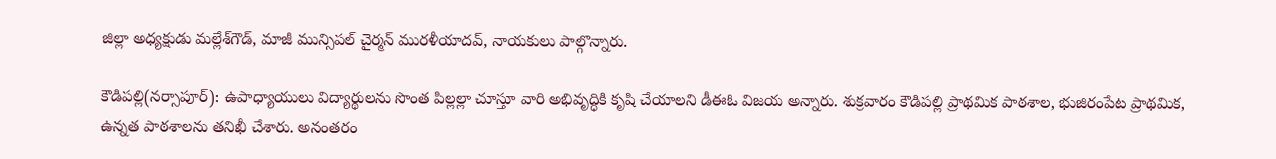జిల్లా అధ్యక్షుడు మల్లేశ్‌గౌడ్‌, మాజీ మున్సిపల్‌ చైర్మన్‌ మురళీయాదవ్‌, నాయకులు పాల్గొన్నారు.

కౌడిపల్లి(నర్సాపూర్‌): ఉపాధ్యాయులు విద్యార్థులను సొంత పిల్లల్లా చూస్తూ వారి అభివృద్ధికి కృషి చేయాలని డీఈఓ విజయ అన్నారు. శుక్రవారం కౌడిపల్లి ప్రాథమిక పాఠశాల, భుజిరంపేట ప్రాథమిక, ఉన్నత పాఠశాలను తనిఖీ చేశారు. అనంతరం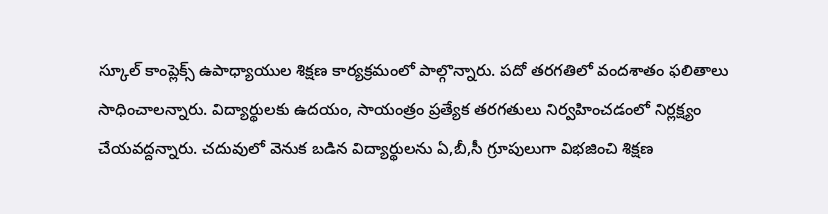స్కూల్‌ కాంప్లెక్స్‌ ఉపాధ్యాయుల శిక్షణ కార్యక్రమంలో పాల్గొన్నారు. పదో తరగతిలో వందశాతం ఫలితాలు సాధించాలన్నారు. విద్యార్థులకు ఉదయం, సాయంత్రం ప్రత్యేక తరగతులు నిర్వహించడంలో నిర్లక్ష్యం చేయవద్దన్నారు. చదువులో వెనుక బడిన విద్యార్థులను ఏ,బీ,సీ గ్రూపులుగా విభజించి శిక్షణ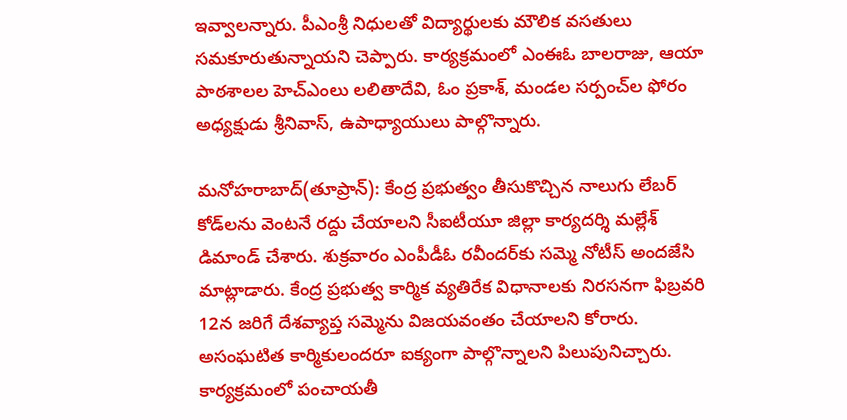ఇవ్వాలన్నారు. పీఎంశ్రీ నిధులతో విద్యార్థులకు మౌలిక వసతులు సమకూరుతున్నాయని చెప్పారు. కార్యక్రమంలో ఎంఈఓ బాలరాజు, ఆయా పాఠశాలల హెచ్‌ఎంలు లలితాదేవి, ఓం ప్రకాశ్‌, మండల సర్పంచ్‌ల ఫోరం అధ్యక్షుడు శ్రీనివాస్‌, ఉపాధ్యాయులు పాల్గొన్నారు.

మనోహరాబాద్‌(తూప్రాన్‌): కేంద్ర ప్రభుత్వం తీసుకొచ్చిన నాలుగు లేబర్‌ కోడ్‌లను వెంటనే రద్దు చేయాలని సీఐటీయూ జిల్లా కార్యదర్శి మల్లేశ్‌ డిమాండ్‌ చేశారు. శుక్రవారం ఎంపీడీఓ రవీందర్‌కు సమ్మె నోటీస్‌ అందజేసి మాట్లాడారు. కేంద్ర ప్రభుత్వ కార్మిక వ్యతిరేక విధానాలకు నిరసనగా ఫిబ్రవరి 12న జరిగే దేశవ్యాప్త సమ్మెను విజయవంతం చేయాలని కోరారు. అసంఘటిత కార్మికులందరూ ఐక్యంగా పాల్గొన్నాలని పిలుపునిచ్చారు. కార్యక్రమంలో పంచాయతీ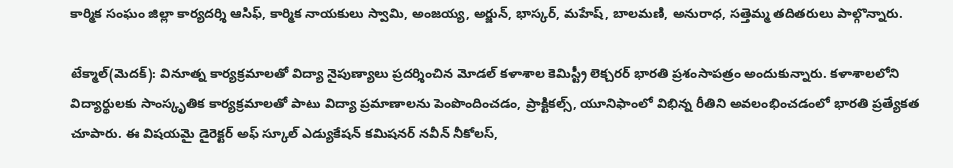కార్మిక సంఘం జిల్లా కార్యదర్శి ఆసిఫ్‌, కార్మిక నాయకులు స్వామి, అంజయ్య, అర్జున్‌, భాస్కర్‌, మహేష్‌, బాలమణి, అనురాధ, సత్తెమ్మ తదితరులు పాల్గొన్నారు.

టేక్మాల్‌(మెదక్‌): వినూత్న కార్యక్రమాలతో విద్యా నైపుణ్యాలు ప్రదర్శించిన మోడల్‌ కళాశాల కెమిస్ట్రీ లెక్చరర్‌ భారతి ప్రశంసాపత్రం అందుకున్నారు. కళాశాలలోని విద్యార్థులకు సాంస్కృతిక కార్యక్రమాలతో పాటు విద్యా ప్రమాణాలను పెంపొందించడం, ప్రాక్టికల్స్‌, యూనిఫాంలో విభిన్న రీతిని అవలంభించడంలో భారతి ప్రత్యేకత చూపారు. ఈ విషయమై డైరెక్టర్‌ అఫ్‌ స్కూల్‌ ఎడ్యుకేషన్‌ కమిషనర్‌ నవీన్‌ నీకోలస్‌,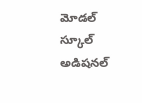మోడల్‌ స్కూల్‌ అడిషనల్‌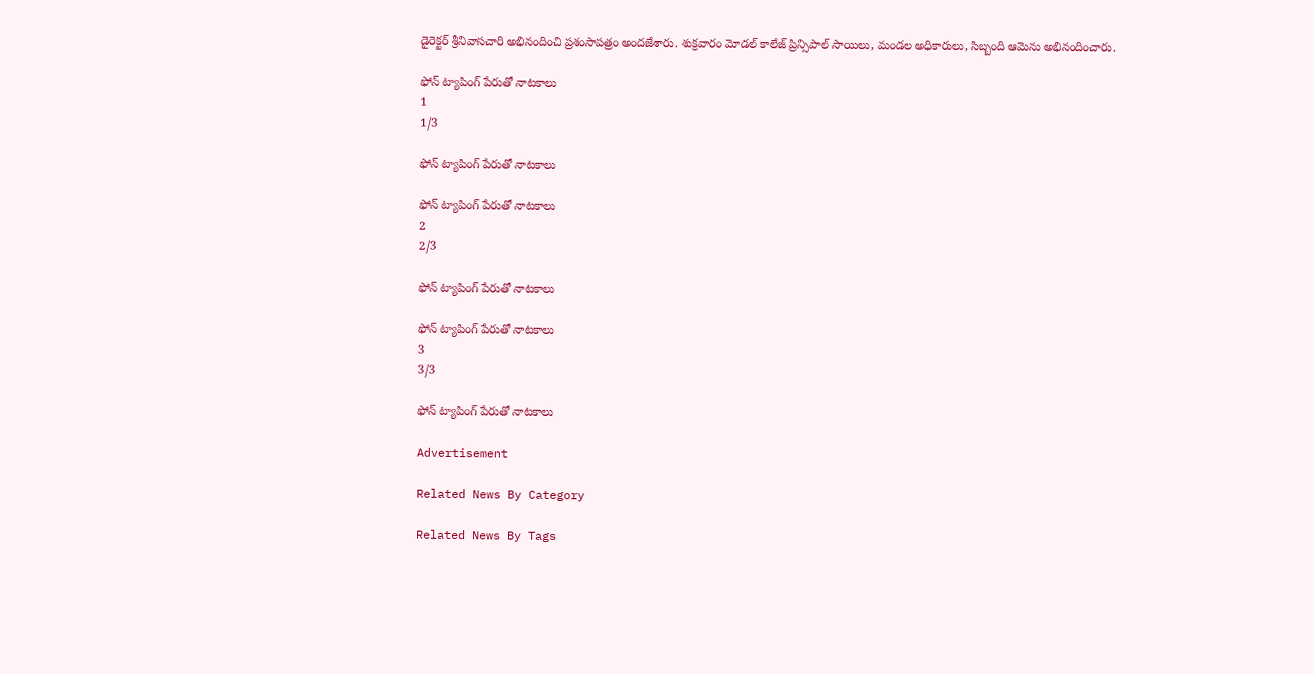డైరెక్టర్‌ శ్రీనివాసచారి అభినందించి ప్రశంసాపత్రం అందజేశారు. శుక్రవారం మోడల్‌ కాలేజ్‌ ప్రిన్సిపాల్‌ సాయిలు, మండల అధికారులు, సిబ్బంది ఆమెను అభినందించారు.

ఫోన్‌ ట్యాపింగ్‌ పేరుతో నాటకాలు
1
1/3

ఫోన్‌ ట్యాపింగ్‌ పేరుతో నాటకాలు

ఫోన్‌ ట్యాపింగ్‌ పేరుతో నాటకాలు
2
2/3

ఫోన్‌ ట్యాపింగ్‌ పేరుతో నాటకాలు

ఫోన్‌ ట్యాపింగ్‌ పేరుతో నాటకాలు
3
3/3

ఫోన్‌ ట్యాపింగ్‌ పేరుతో నాటకాలు

Advertisement

Related News By Category

Related News By Tags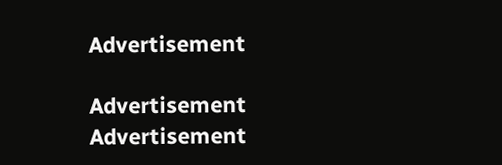Advertisement

Advertisement
Advertisement